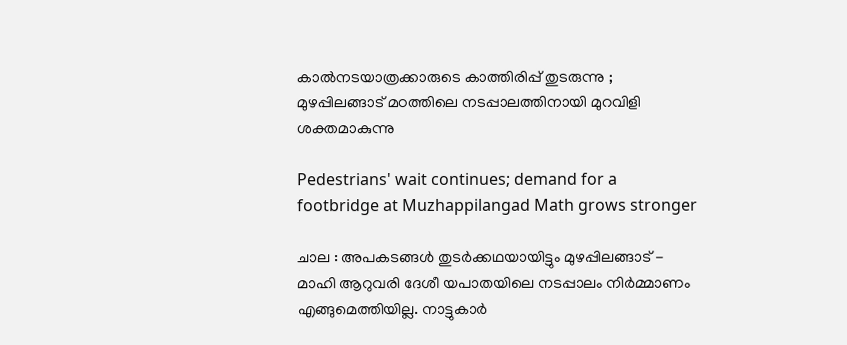കാൽനടയാത്രക്കാരുടെ കാത്തിരിപ്പ് തുടരുന്നു ; മുഴപ്പിലങ്ങാട് മഠത്തിലെ നടപ്പാലത്തിനായി മുറവിളി ശക്തമാകുന്നു

Pedestrians' wait continues; demand for a footbridge at Muzhappilangad Math grows stronger

ചാല : അപകടങ്ങൾ തുടർക്കഥയായിട്ടും മുഴപ്പിലങ്ങാട് - മാഹി ആറുവരി ദേശീ യപാതയിലെ നടപ്പാലം നിർമ്മാണം എങ്ങുമെത്തിയില്ല. നാട്ടുകാർ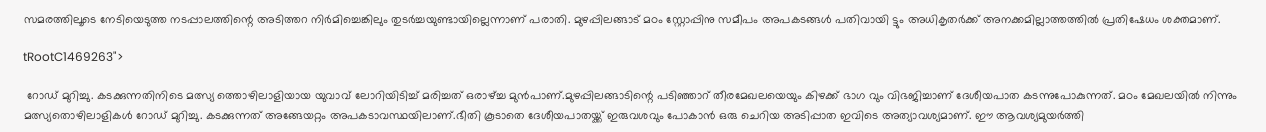സമരത്തിലൂടെ നേടിയെടുത്ത നടപ്പാലത്തിന്റെ അടിത്തറ നിർമിച്ചെങ്കിലും തുടർച്ചയുണ്ടായില്ലെന്നാണ് പരാതി. മുഴപ്പിലങ്ങാട് മഠം ‌സ്റ്റോപ്പിനു സമീപം അപകടങ്ങൾ പതിവായി ട്ടും അധികൃതർക്ക് അനക്കമില്ലാത്തത്തിൽ പ്രതിഷേധം ശക്തമാണ്.

tRootC1469263">

 റോഡ് മുറിച്ചു. കടക്കുന്നതിനിടെ മത്സ്യ ത്തൊഴിലാളിയായ യുവാവ് ലോറിയിടിച്ച് മരിച്ചത് ഒരാഴ്ച്ച മുൻപാണ്.മുഴപ്പിലങ്ങാടിന്റെ പടിഞ്ഞാറ് തീരമേഖലയെയും കിഴക്ക് ഭാഗ വും വിഭജിച്ചാണ് ദേശീയപാത കടന്നുപോകുന്നത്. മഠം മേഖലയിൽ നിന്നും മത്സ്യതൊഴിലാളികൾ റോഡ് മുറിച്ചു. കടക്കുന്നത് അങ്ങേയറ്റം അപകടാവസ്ഥയിലാണ്.ഭീതി കൂടാതെ ദേശീയപാതയ്ക്ക് ഇരുവശവും പോകാൻ ഒരു ചെറിയ അടിപ്പാത ഇവിടെ അത്യാവശ്യമാണ്. ഈ ആവശ്യമുയർത്തി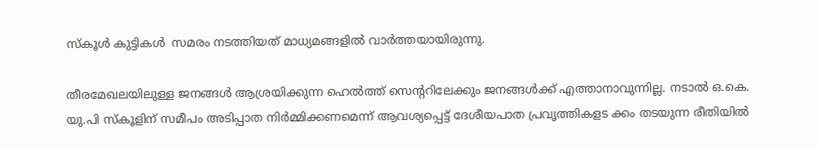സ്കൂൾ കുട്ടികൾ  സമരം നടത്തിയത് മാധ്യമങ്ങളിൽ വാർത്തയായിരുന്നു.

തീരമേഖലയിലുള്ള ജനങ്ങൾ ആശ്രയിക്കുന്ന ഹെൽത്ത് സെൻ്ററിലേക്കും ജനങ്ങൾക്ക് എത്താനാവുന്നില്ല. നടാൽ ഒ.കെ. യു.പി സ്കൂളിന് സമീപം അടിപ്പാത നിർമ്മിക്കണമെന്ന് ആവശ്യപ്പെട്ട് ദേശീയപാത പ്രവൃത്തികളട ക്കം തടയുന്ന രീതിയിൽ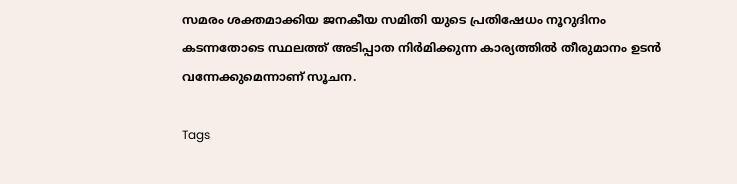സമരം ശക്തമാക്കിയ ജനകീയ സമിതി യുടെ പ്രതിഷേധം നൂറുദിനം കടന്നതോടെ സ്ഥ‌ലത്ത് അടിപ്പാത നിർമിക്കുന്ന കാര്യത്തിൽ തീരുമാനം ഉടൻ വന്നേക്കുമെന്നാണ് സൂചന.

Tags